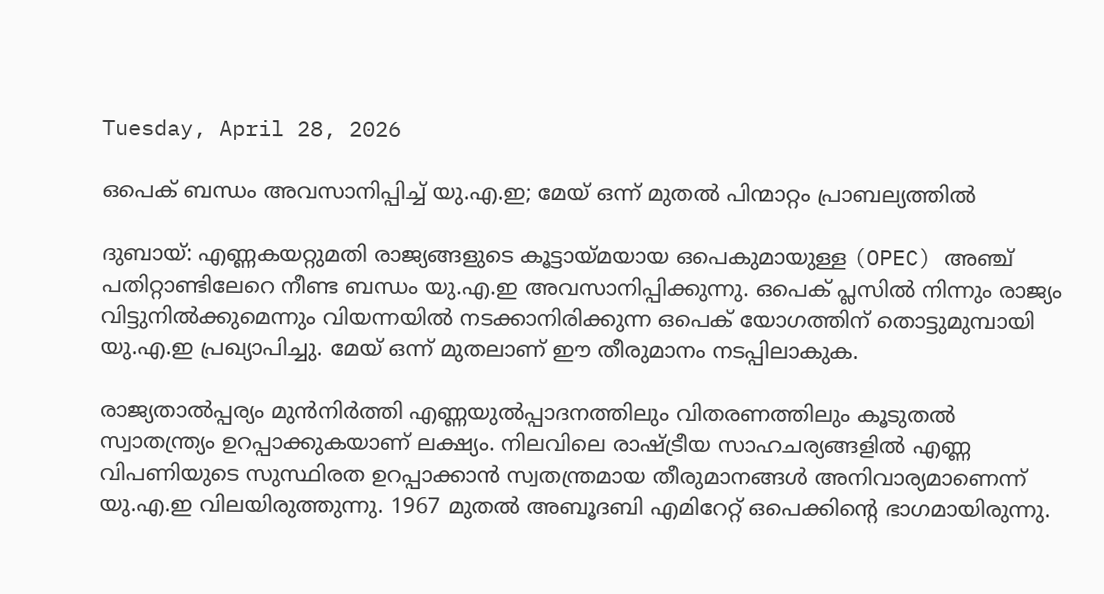Tuesday, April 28, 2026

ഒപെക് ബന്ധം അവസാനിപ്പിച്ച് യു.എ.ഇ; മേയ് ഒന്ന് മുതൽ പിന്മാറ്റം പ്രാബല്യത്തിൽ

ദുബായ്: എണ്ണകയറ്റുമതി രാജ്യങ്ങളുടെ കൂട്ടായ്മയായ ഒപെകുമായുള്ള (OPEC) അഞ്ച് പതിറ്റാണ്ടിലേറെ നീണ്ട ബന്ധം യു.എ.ഇ അവസാനിപ്പിക്കുന്നു. ഒപെക് പ്ലസിൽ നിന്നും രാജ്യം വിട്ടുനിൽക്കുമെന്നും വിയന്നയിൽ നടക്കാനിരിക്കുന്ന ഒപെക് യോഗത്തിന് തൊട്ടുമുമ്പായി യു.എ.ഇ പ്രഖ്യാപിച്ചു. മേയ് ഒന്ന് മുതലാണ് ഈ തീരുമാനം നടപ്പിലാകുക.

രാജ്യതാൽപ്പര്യം മുൻനിർത്തി എണ്ണയുൽപ്പാദനത്തിലും വിതരണത്തിലും കൂടുതൽ സ്വാതന്ത്ര്യം ഉറപ്പാക്കുകയാണ് ലക്ഷ്യം. നിലവിലെ രാഷ്ട്രീയ സാഹചര്യങ്ങളിൽ എണ്ണ വിപണിയുടെ സുസ്ഥിരത ഉറപ്പാക്കാൻ സ്വതന്ത്രമായ തീരുമാനങ്ങൾ അനിവാര്യമാണെന്ന് യു.എ.ഇ വിലയിരുത്തുന്നു. 1967 മുതൽ അബൂദബി എമിറേറ്റ് ഒപെക്കിന്റെ ഭാഗമായിരുന്നു.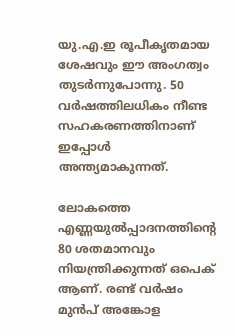യു.എ.ഇ രൂപീകൃതമായ ശേഷവും ഈ അംഗത്വം തുടർന്നുപോന്നു. 50 വർഷത്തിലധികം നീണ്ട സഹകരണത്തിനാണ് ഇപ്പോൾ അന്ത്യമാകുന്നത്.

ലോകത്തെ എണ്ണയുൽപ്പാദനത്തിന്റെ 80 ശതമാനവും നിയന്ത്രിക്കുന്നത് ഒപെക് ആണ്. രണ്ട് വർഷം മുൻപ് അങ്കോള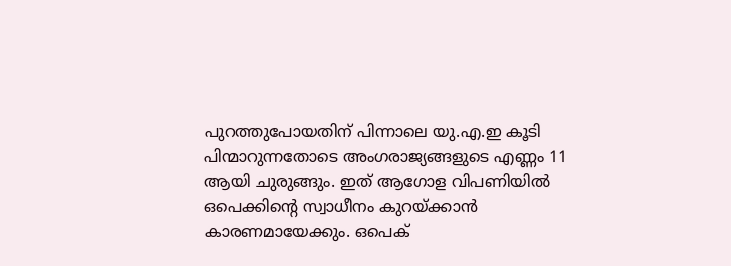പുറത്തുപോയതിന് പിന്നാലെ യു.എ.ഇ കൂടി പിന്മാറുന്നതോടെ അംഗരാജ്യങ്ങളുടെ എണ്ണം 11 ആയി ചുരുങ്ങും. ഇത് ആഗോള വിപണിയിൽ ഒപെക്കിന്റെ സ്വാധീനം കുറയ്ക്കാൻ കാരണമായേക്കും. ഒപെക്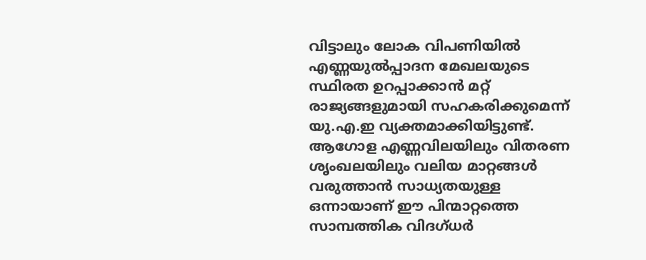വിട്ടാലും ലോക വിപണിയിൽ എണ്ണയുൽപ്പാദന മേഖലയുടെ സ്ഥിരത ഉറപ്പാക്കാൻ മറ്റ് രാജ്യങ്ങളുമായി സഹകരിക്കുമെന്ന് യു.എ.ഇ വ്യക്തമാക്കിയിട്ടുണ്ട്. ആഗോള എണ്ണവിലയിലും വിതരണ ശൃംഖലയിലും വലിയ മാറ്റങ്ങൾ വരുത്താൻ സാധ്യതയുള്ള ഒന്നായാണ് ഈ പിന്മാറ്റത്തെ സാമ്പത്തിക വിദഗ്ധർ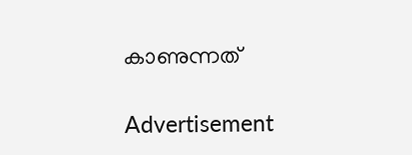കാണുന്നത്

Advertisement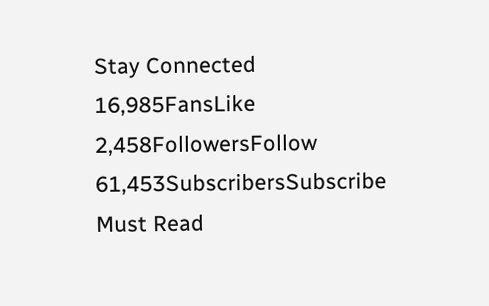Stay Connected
16,985FansLike
2,458FollowersFollow
61,453SubscribersSubscribe
Must Read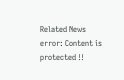Related News
error: Content is protected !!